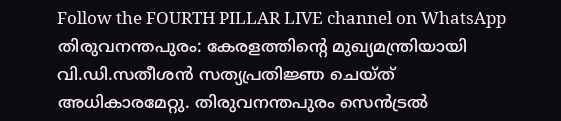Follow the FOURTH PILLAR LIVE channel on WhatsApp
തിരുവനന്തപുരം: കേരളത്തിൻ്റെ മുഖ്യമന്ത്രിയായി വി.ഡി.സതീശൻ സത്യപ്രതിജ്ഞ ചെയ്ത് അധികാരമേറ്റു. തിരുവനന്തപുരം സെൻട്രൽ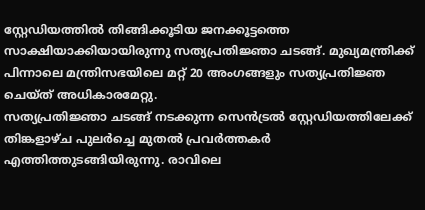സ്റ്റേഡിയത്തിൽ തിങ്ങിക്കൂടിയ ജനക്കൂട്ടത്തെ സാക്ഷിയാക്കിയായിരുന്നു സത്യപ്രതിജ്ഞാ ചടങ്ങ്. മുഖ്യമന്ത്രിക്ക് പിന്നാലെ മന്ത്രിസഭയിലെ മറ്റ് 20 അംഗങ്ങളും സത്യപ്രതിജ്ഞ ചെയ്ത് അധികാരമേറ്റു.
സത്യപ്രതിജ്ഞാ ചടങ്ങ് നടക്കുന്ന സെൻട്രൽ സ്റ്റേഡിയത്തിലേക്ക് തിങ്കളാഴ്ച പുലർച്ചെ മുതൽ പ്രവർത്തകർ എത്തിത്തുടങ്ങിയിരുന്നു. രാവിലെ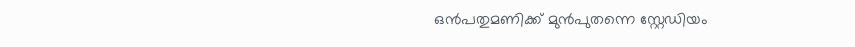ഒൻപതുമണിക്ക് മുൻപുതന്നെ സ്റ്റേഡിയം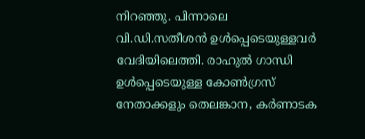നിറഞ്ഞു. പിന്നാലെ വി.ഡി.സതീശൻ ഉൾപ്പെടെയുള്ളവർ വേദിയിലെത്തി. രാഹുൽ ഗാന്ധി ഉൾപ്പെടെയുള്ള കോൺഗ്രസ് നേതാക്കളും തെലങ്കാന, കർണാടക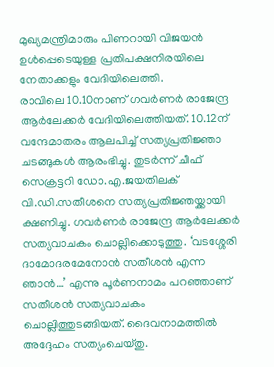മുഖ്യമന്ത്രിമാരും പിണറായി വിജയൻ ഉൾപ്പെടെയുള്ള പ്രതിപക്ഷനിരയിലെ നേതാക്കളും വേദിയിലെത്തി.
രാവിലെ 10.10നാണ് ഗവർണർ രാജേന്ദ്ര ആർലേക്കർ വേദിയിലെത്തിയത്. 10.12ന് വന്ദേമാതരം ആലപിച്ച് സത്യപ്രതിജ്ഞാ ചടങ്ങുകൾ ആരംഭിച്ചു. തുടർന്ന് ചീഫ് സെക്രട്ടറി ഡോ.എ.ജയതിലക് വി.ഡി.സതീശനെ സത്യപ്രതിജ്ഞയ്ക്കായി ക്ഷണിച്ചു. ഗവർണർ രാജേന്ദ്ര ആർലേക്കർ സത്യവാചകം ചൊല്ലിക്കൊടുത്തു. ‘വടശ്ശേരി ദാമോദരമേനോൻ സതീശൻ എന്ന ഞാൻ…’ എന്നു പൂർണനാമം പറഞ്ഞാണ് സതീശൻ സത്യവാചകം ചൊല്ലിത്തുടങ്ങിയത്. ദൈവനാമത്തിൽ അദ്ദേഹം സത്യംചെയ്തു.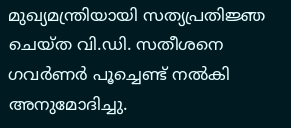മുഖ്യമന്ത്രിയായി സത്യപ്രതിജ്ഞ ചെയ്ത വി.ഡി. സതീശനെ ഗവർണർ പൂച്ചെണ്ട് നൽകി അനുമോദിച്ചു.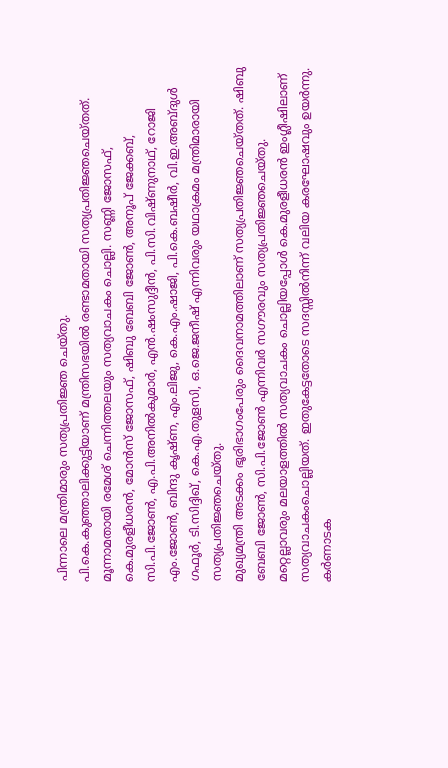പിന്നാലെ മന്ത്രിമാരും സത്യപ്രതിജ്ഞ ചെയ്തു.
പി.കെ.കുഞ്ഞാലിക്കുട്ടിയാണ് മന്ത്രിസഭയിൽ രണ്ടാമതായി സത്യപ്രതിജ്ഞചെയ്തത്. മൂന്നാമതായി രമേശ് ചെന്നിത്തലയും സത്യവാചകം ചൊല്ലി. സണ്ണി ജോസഫ്, കെ.മുരളീധരൻ, മോൻസ് ജോസഫ്, ഷിബു ബേബി ജോൺ, അനൂപ് ജേക്കബ്, സി.പി.ജോൺ, എ.പി.അനിൽകുമാർ, എൻ.ഷംസുദ്ദീൻ, പി.സി.വിഷ്ണുനാഥ്, റോജി എം.ജോൺ, ബിന്ദു കൃഷ്ണ, എം.ലിജു, കെ.എം.ഷാജി, പി.കെ.ബഷീർ, വി.ഇ.അബ്ദുൾ ഗഫൂർ, ടി.സിദ്ദിഖ്, കെ.എ.തുളസി, ഒ.ജെ.ജനീഷ് എന്നിവരും യഥാക്രമം മന്ത്രിമാരായി സത്യപ്രതിജ്ഞചെയ്തു.
മുഖ്യമന്ത്രി അടക്കം ഭൂരിഭാഗംപേരും ദൈവനാമത്തിലാണ് സത്യപ്രതിജ്ഞചെയ്തത്. ഷിബു ബേബി ജോൺ, സി.പി.ജോൺ എന്നിവർ സഗൗരവും സത്യപ്രതിജ്ഞചെയ്തു. മറ്റെല്ലാവരും മലയാളത്തിൽ സത്യവാചകം ചൊല്ലിയപ്പോൾ കെ.മുരളീധരൻ ഇംഗ്ലീഷിലാണ് സത്യവാചകംചൊല്ലിയത്. ഇതുകേട്ടതോടെ സദസ്സിൽനിന്ന് വലിയ കരഘോഷവും ഉയർന്നു.
കർണാടക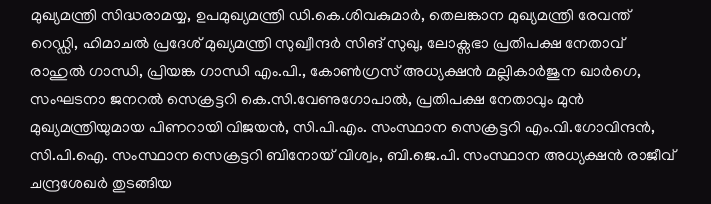മുഖ്യമന്ത്രി സിദ്ധരാമയ്യ, ഉപമുഖ്യമന്ത്രി ഡി.കെ.ശിവകുമാർ, തെലങ്കാന മുഖ്യമന്ത്രി രേവന്ത് റെഡ്ഡി, ഹിമാചൽ പ്രദേശ് മുഖ്യമന്ത്രി സുഖ്വീന്ദർ സിങ് സുഖു, ലോക്സഭാ പ്രതിപക്ഷ നേതാവ് രാഹുൽ ഗാന്ധി, പ്രിയങ്ക ഗാന്ധി എം.പി., കോൺഗ്രസ് അധ്യക്ഷൻ മല്ലികാർജുന ഖാർഗെ, സംഘടനാ ജനറൽ സെക്രട്ടറി കെ.സി.വേണുഗോപാൽ, പ്രതിപക്ഷ നേതാവും മുൻ മുഖ്യമന്ത്രിയുമായ പിണറായി വിജയൻ, സി.പി.എം. സംസ്ഥാന സെക്രട്ടറി എം.വി.ഗോവിന്ദൻ, സി.പി.ഐ. സംസ്ഥാന സെക്രട്ടറി ബിനോയ് വിശ്വം, ബി.ജെ.പി. സംസ്ഥാന അധ്യക്ഷൻ രാജീവ് ചന്ദ്രശേഖർ തുടങ്ങിയ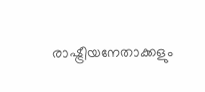രാഷ്ട്രീയനേതാക്കളും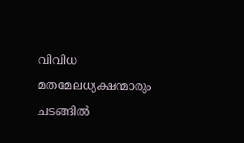വിവിധ മതമേലധ്യക്ഷന്മാരും ചടങ്ങിൽ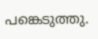പങ്കെടുത്തു.